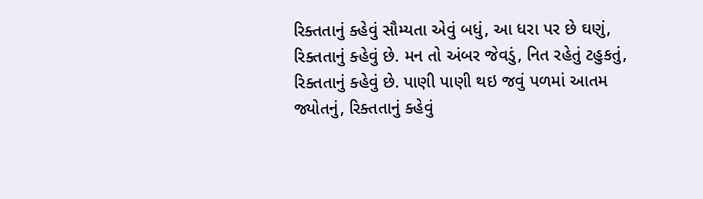રિક્તતાનું ક્હેવું સૌમ્યતા એવું બધું, આ ધરા પર છે ઘણું, રિક્તતાનું ક્હેવું છે. મન તો અંબર જેવડું, નિત રહેતું ટહુકતું, રિક્તતાનું ક્હેવું છે. પાણી પાણી થઇ જવું પળમાં આતમ જ્યોતનું, રિક્તતાનું ક્હેવું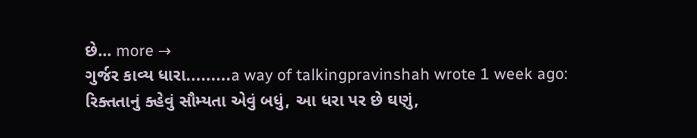છે… more →
ગુર્જર કાવ્ય ધારા.........a way of talkingpravinshah wrote 1 week ago: રિક્તતાનું ક્હેવું સૌમ્યતા એવું બધું, આ ધરા પર છે ઘણું,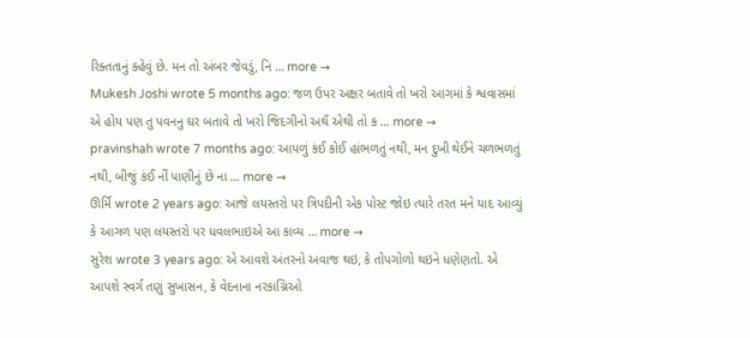રિક્તતાનું ક્હેવું છે. મન તો અંબર જેવડું, નિ … more →
Mukesh Joshi wrote 5 months ago: જળ ઉપર અક્ષર બતાવે તો ખરો આગમાં કે શ્વવાસમાં એ હોય પણ તુ પવનનુ ઘર બતાવે તો ખરો જિદગીનો અથઁ એથી તો ક … more →
pravinshah wrote 7 months ago: આપળું કંઈ કોઈ હાંભળતું નથી, મન દુખી થેઈને ચળભળતું નથી, બીજું કંઈ નીં પાણીનું છે ના … more →
ઊર્મિ wrote 2 years ago: આજે લયસ્તરો પર ત્રિપદીની એક પોસ્ટ જોઇ ત્યારે તરત મને યાદ આવ્યું કે આગળ પણ લયસ્તરો પર ધવલભાઇએ આ કાવ્ય … more →
સુરેશ wrote 3 years ago: એ આવશે અંતરનો અવાજ થઇ, કે તોપગોળો થઇને ધણેણતો. એ આપશે સ્વર્ગ તણું સુખાસન, કે વેદનાના નરકાગ્નિઓ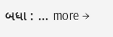બધા : … more →